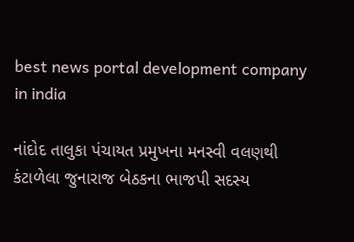best news portal development company in india

નાંદોદ તાલુકા પંચાયત પ્રમુખના મનસ્વી વલણથી કંટાળેલા જુનારાજ બેઠકના ભાજપી સદસ્ય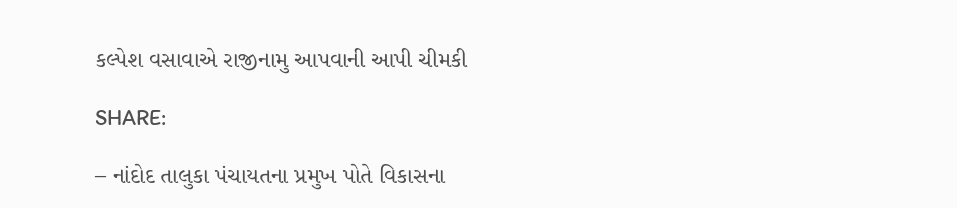કલ્પેશ વસાવાએ રાજીનામુ આપવાની આપી ચીમકી

SHARE:

– નાંદોદ તાલુકા પંચાયતના પ્રમુખ પોતે વિકાસના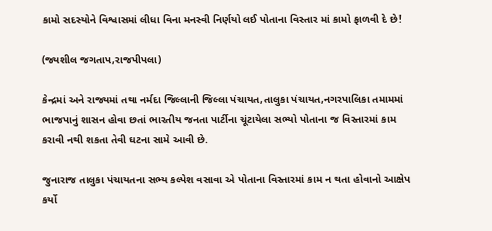કામો સદસ્યોને વિશ્વાસમાં લીધા વિના મનસ્વી નિર્ણયો લઈ પોતાના વિસ્તાર માં કામો ફાળવી દે છે!

(જ્યશીલ જગતાપ,રાજપીપલા)

કેન્દ્રમાં અને રાજ્યમાં તથા નર્મદા જિલ્લાની જિલ્લા પંચાયત,તાલુકા પંચાયત,નગરપાલિકા તમામમાં ભાજપાનું શાસન હોવા છતાં ભારતીય જનતા પાર્ટીના ચૂંટાયેલા સભ્યો પોતાના જ વિસ્તારમાં કામ કરાવી નથી શકતા તેવી ઘટના સામે આવી છે.

જુનારાજ તાલુકા પંચાયતના સભ્ય કલ્પેશ વસાવા એ પોતાના વિસ્તારમાં કામ ન થતા હોવાનો આક્ષેપ કર્યો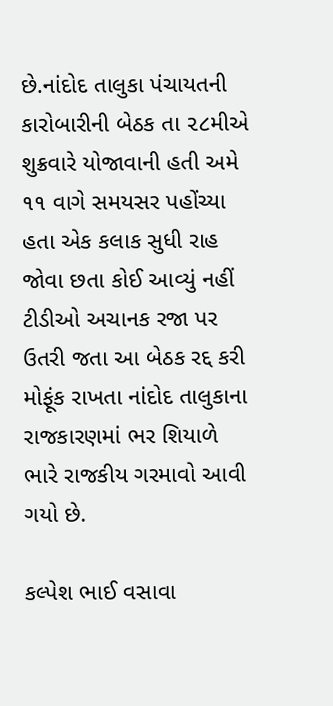છે.નાંદોદ તાલુકા પંચાયતની કારોબારીની બેઠક તા ૨૮મીએ શુક્રવારે યોજાવાની હતી અમે ૧૧ વાગે સમયસર પહોંચ્યા હતા એક કલાક સુધી રાહ જોવા છતા કોઈ આવ્યું નહીં ટીડીઓ અચાનક રજા પર ઉતરી જતા આ બેઠક રદ્દ કરી મોફૂંક રાખતા નાંદોદ તાલુકાના રાજકારણમાં ભર શિયાળે ભારે રાજકીય ગરમાવો આવી ગયો છે.

કલ્પેશ ભાઈ વસાવા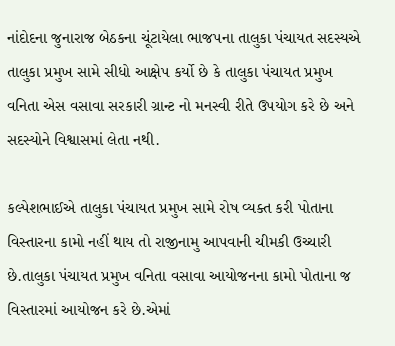નાંદોદના જુનારાજ બેઠકના ચૂંટાયેલા ભાજપના તાલુકા પંચાયત સદસ્યએ તાલુકા પ્રમુખ સામે સીધો આક્ષેપ કર્યો છે કે તાલુકા પંચાયત પ્રમુખ વનિતા એસ વસાવા સરકારી ગ્રાન્ટ નો મનસ્વી રીતે ઉપયોગ કરે છે અને સદસ્યોને વિશ્વાસમાં લેતા નથી.

કલ્પેશભાઈએ તાલુકા પંચાયત પ્રમુખ સામે રોષ વ્યક્ત કરી પોતાના વિસ્તારના કામો નહીં થાય તો રાજીનામુ આપવાની ચીમકી ઉચ્ચારી છે.તાલુકા પંચાયત પ્રમુખ વનિતા વસાવા આયોજનના કામો પોતાના જ વિસ્તારમાં આયોજન કરે છે.એમાં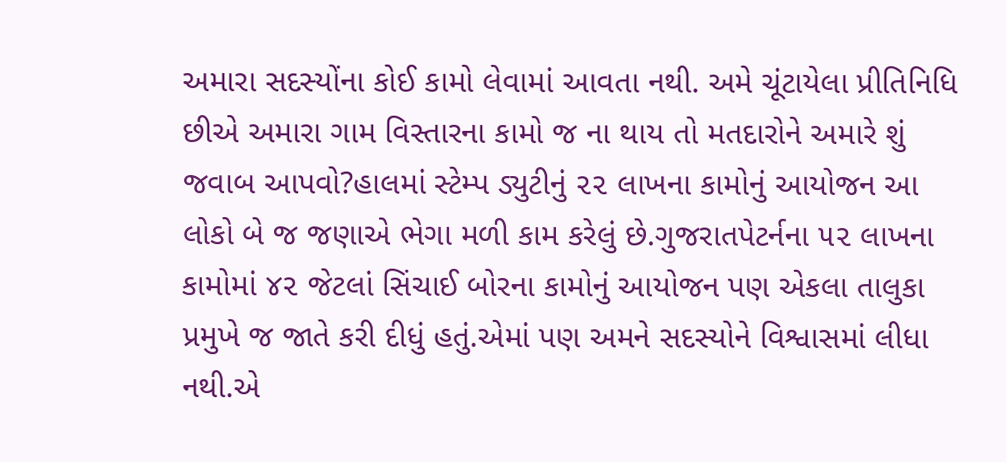અમારા સદસ્યોંના કોઈ કામો લેવામાં આવતા નથી. અમે ચૂંટાયેલા પ્રીતિનિધિ છીએ અમારા ગામ વિસ્તારના કામો જ ના થાય તો મતદારોને અમારે શું જવાબ આપવો?હાલમાં સ્ટેમ્પ ડ્યુટીનું ૨૨ લાખના કામોનું આયોજન આ લોકો બે જ જણાએ ભેગા મળી કામ કરેલું છે.ગુજરાતપેટર્નના ૫૨ લાખના કામોમાં ૪૨ જેટલાં સિંચાઈ બોરના કામોનું આયોજન પણ એકલા તાલુકા પ્રમુખે જ જાતે કરી દીધું હતું.એમાં પણ અમને સદસ્યોને વિશ્વાસમાં લીધા નથી.એ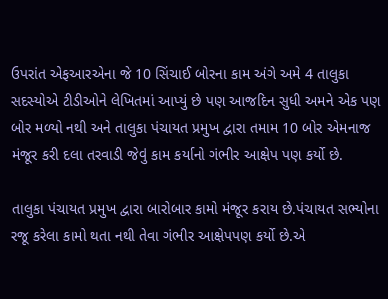ઉપરાંત એફઆરએના જે 10 સિંચાઈ બોરના કામ અંગે અમે 4 તાલુકા સદસ્યોએ ટીડીઓને લેખિતમાં આપ્યું છે પણ આજદિન સુધી અમને એક પણ બોર મળ્યો નથી અને તાલુકા પંચાયત પ્રમુખ દ્વારા તમામ 10 બોર એમનાજ મંજૂર કરી દલા તરવાડી જેવું કામ કર્યાનો ગંભીર આક્ષેપ પણ કર્યો છે.

તાલુકા પંચાયત પ્રમુખ દ્વારા બારોબાર કામો મંજૂર કરાય છે.પંચાયત સભ્યોના રજૂ કરેલા કામો થતા નથી તેવા ગંભીર આક્ષેપપણ કર્યો છે.એ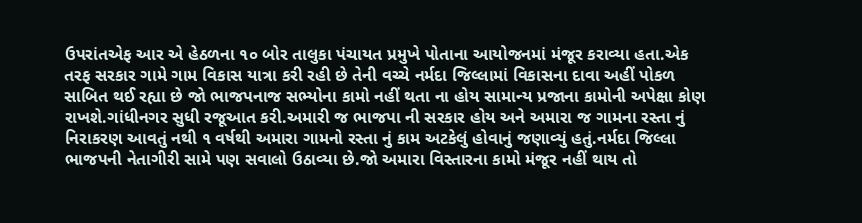ઉપરાંતએફ આર એ હેઠળના ૧૦ બોર તાલુકા પંચાયત પ્રમુખે પોતાના આયોજનમાં મંજૂર કરાવ્યા હતા.એક તરફ સરકાર ગામે ગામ વિકાસ યાત્રા કરી રહી છે તેની વચ્ચે નર્મદા જિલ્લામાં વિકાસના દાવા અહીં પોકળ સાબિત થઈ રહ્યા છે જો ભાજપનાજ સભ્યોના કામો નહીં થતા ના હોય સામાન્ય પ્રજાના કામોની અપેક્ષા કોણ રાખશે.ગાંધીનગર સુધી રજૂઆત કરી.અમારી જ ભાજપા ની સરકાર હોય અને અમારા જ ગામના રસ્તા નું નિરાકરણ આવતું નથી ૧ વર્ષથી અમારા ગામનો રસ્તા નું કામ અટકેલું હોવાનું જણાવ્યું હતું.નર્મદા જિલ્લા ભાજપની નેતાગીરી સામે પણ સવાલો ઉઠાવ્યા છે.જો અમારા વિસ્તારના કામો મંજૂર નહીં થાય તો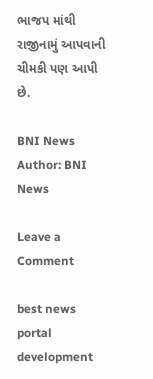ભાજપ માંથી રાજીનામું આપવાની ચીમકી પણ આપી છે.

BNI News
Author: BNI News

Leave a Comment

best news portal development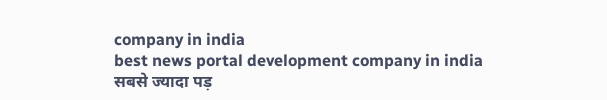company in india
best news portal development company in india
सबसे ज्यादा पड़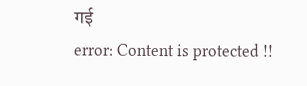गई
error: Content is protected !!